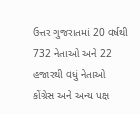ઉત્તર ગુજરાતમાં 20 વર્ષથી 732 નેતાઓ અને 22 હજારથી વધું નેતાઓ કોંગ્રેસ અને અન્ય પક્ષ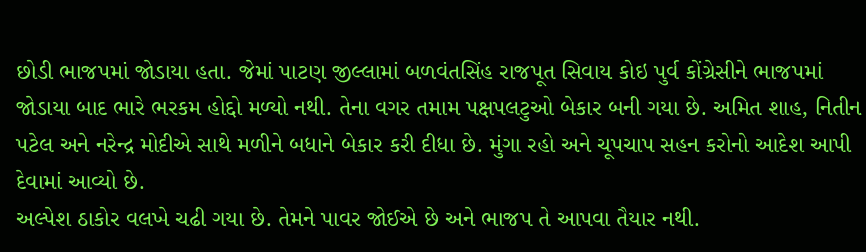છોડી ભાજપમાં જોડાયા હતા. જેમાં પાટણ જીલ્લામાં બળવંતસિંહ રાજપૂત સિવાય કોઇ પુર્વ કોંગ્રેસીને ભાજપમાં જોડાયા બાદ ભારે ભરકમ હોદ્દો મળ્યો નથી. તેના વગર તમામ પક્ષપલટુઓ બેકાર બની ગયા છે. અમિત શાહ, નિતીન પટેલ અને નરેન્દ્ર મોદીએ સાથે મળીને બધાને બેકાર કરી દીધા છે. મુંગા રહો અને ચૂપચાપ સહન કરોનો આદેશ આપી દેવામાં આવ્યો છે.
અલ્પેશ ઠાકોર વલખે ચઢી ગયા છે. તેમને પાવર જોઈએ છે અને ભાજપ તે આપવા તૈયાર નથી.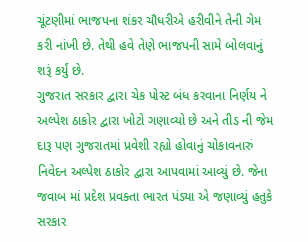ચૂંટણીમાં ભાજપના શંકર ચૌધરીએ હરીવીને તેની ગેમ કરી નાંખી છે. તેથી હવે તેણે ભાજપની સામે બોલવાનું શરૂં કર્યું છે.
ગુજરાત સરકાર દ્વારા ચેક પોસ્ટ બંધ કરવાના નિર્ણય ને અલ્પેશ ઠાકોર દ્વારા ખોટો ગણાવ્યો છે અને તીડ ની જેમ દારૂ પણ ગુજરાતમાં પ્રવેશી રહ્યો હોવાનું ચોકાવનારું નિવેદન અલ્પેશ ઠાકોર દ્વારા આપવામાં આવ્યું છે. જેના જવાબ માં પ્રદેશ પ્રવક્તા ભારત પંડ્યા એ જણાવ્યું હતુકે સરકાર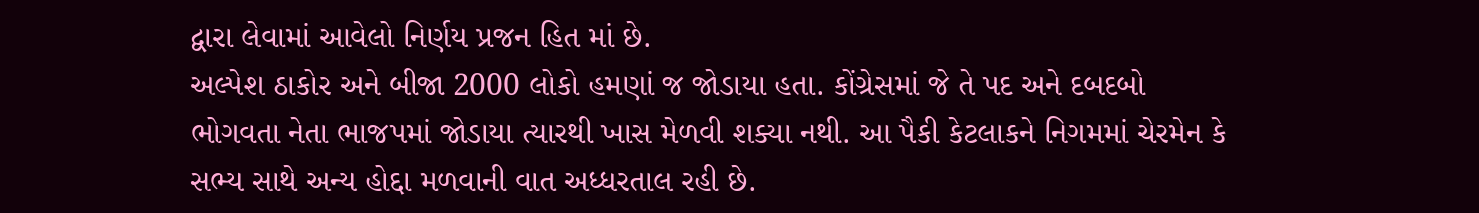દ્વારા લેવામાં આવેલો નિર્ણય પ્રજન હિત માં છે.
અલ્પેશ ઠાકોર અને બીજા 2000 લોકો હમણાં જ જોડાયા હતા. કોંગ્રેસમાં જે તે પદ અને દબદબો ભોગવતા નેતા ભાજપમાં જોડાયા ત્યારથી ખાસ મેળવી શક્યા નથી. આ પૈકી કેટલાકને નિગમમાં ચેરમેન કે સભ્ય સાથે અન્ય હોદ્દા મળવાની વાત અધ્ધરતાલ રહી છે.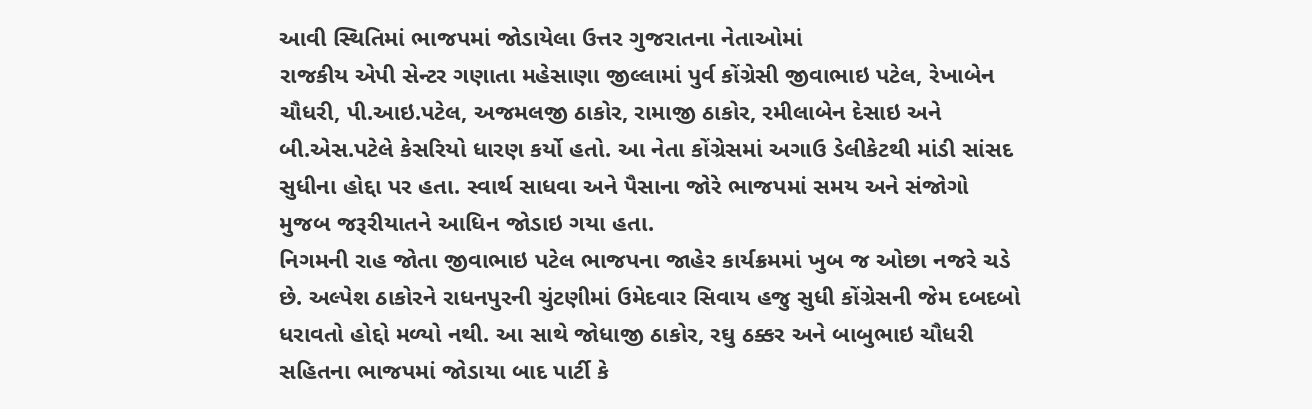આવી સ્થિતિમાં ભાજપમાં જોડાયેલા ઉત્તર ગુજરાતના નેતાઓમાં
રાજકીય એપી સેન્ટર ગણાતા મહેસાણા જીલ્લામાં પુર્વ કોંગ્રેસી જીવાભાઇ પટેલ, રેખાબેન ચૌધરી, પી.આઇ.પટેલ, અજમલજી ઠાકોર, રામાજી ઠાકોર, રમીલાબેન દેસાઇ અને બી.એસ.પટેલે કેસરિયો ધારણ કર્યો હતો. આ નેતા કોંગ્રેસમાં અગાઉ ડેલીકેટથી માંડી સાંસદ સુધીના હોદ્દા પર હતા. સ્વાર્થ સાધવા અને પૈસાના જોરે ભાજપમાં સમય અને સંજોગો મુજબ જરૂરીયાતને આધિન જોડાઇ ગયા હતા.
નિગમની રાહ જોતા જીવાભાઇ પટેલ ભાજપના જાહેર કાર્યક્રમમાં ખુબ જ ઓછા નજરે ચડે છે. અલ્પેશ ઠાકોરને રાધનપુરની ચુંટણીમાં ઉમેદવાર સિવાય હજુ સુધી કોંગ્રેસની જેમ દબદબો ધરાવતો હોદ્દો મળ્યો નથી. આ સાથે જોધાજી ઠાકોર, રઘુ ઠક્કર અને બાબુભાઇ ચૌધરી સહિતના ભાજપમાં જોડાયા બાદ પાર્ટી કે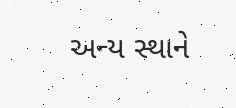અન્ય સ્થાને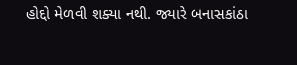હોદ્દો મેળવી શક્યા નથી. જ્યારે બનાસકાંઠા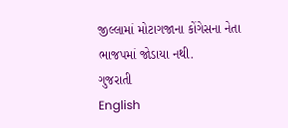જીલ્લામાં મોટાગજાના કોંગેસના નેતા ભાજપમાં જોડાયા નથી.
ગુજરાતી
English